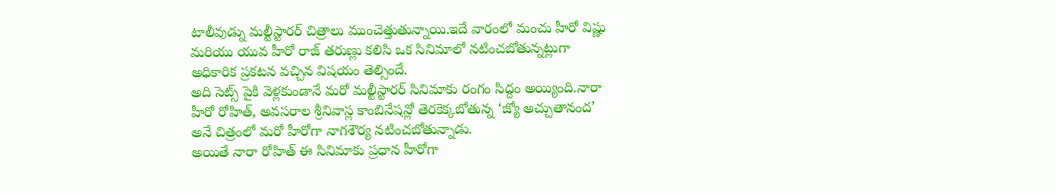టాలీవుడ్ను మల్టీస్టారర్ చిత్రాలు ముంచెత్తుతున్నాయి.ఇదే వారంలో మంచు హీరో విష్ణు మరియు యువ హీరో రాజ్ తరుణ్లు కలిసి ఒక సినిమాలో నటించబోతున్నట్లుగా అధికారిక ప్రకటన వచ్చిన విషయం తెల్సిందే.
అది సెట్స్ పైకి వెళ్లకుండానే మరో మల్టీస్టారర్ సినిమాకు రంగం సిద్దం అయ్యింది.నారా హీరో రోహిత్, అవసరాల శ్రీనివాస్ల కాంబినేషన్లో తెరకెక్కబోతున్న ‘జ్యో అచ్చుతానంద’ అనే చిత్రంలో మరో హీరోగా నాగశౌర్య నటించబోతున్నాడు.
అయితే నారా రోహిత్ ఈ సినిమాకు ప్రధాన హీరోగా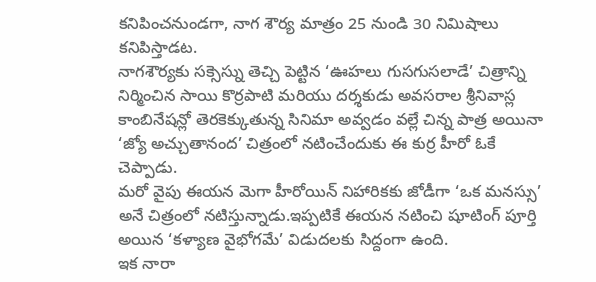కనిపించనుండగా, నాగ శౌర్య మాత్రం 25 నుండి 30 నిమిషాలు కనిపిస్తాడట.
నాగశౌర్యకు సక్సెస్ను తెచ్చి పెట్టిన ‘ఊహలు గుసగుసలాడే’ చిత్రాన్ని నిర్మించిన సాయి కొర్రపాటి మరియు దర్శకుడు అవసరాల శ్రీనివాస్ల కాంబినేషన్లో తెరకెక్కుతున్న సినిమా అవ్వడం వల్లే చిన్న పాత్ర అయినా ‘జ్యో అచ్చుతానంద’ చిత్రంలో నటించేందుకు ఈ కుర్ర హీరో ఓకే చెప్పాడు.
మరో వైపు ఈయన మెగా హీరోయిన్ నిహారికకు జోడీగా ‘ఒక మనస్సు’ అనే చిత్రంలో నటిస్తున్నాడు.ఇప్పటికే ఈయన నటించి షూటింగ్ పూర్తి అయిన ‘కళ్యాణ వైభోగమే’ విడుదలకు సిద్దంగా ఉంది.
ఇక నారా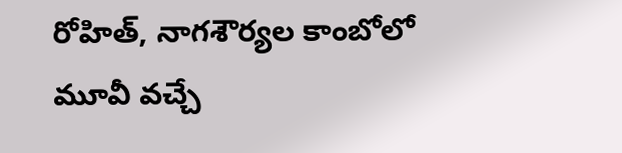రోహిత్, నాగశౌర్యల కాంబోలో మూవీ వచ్చే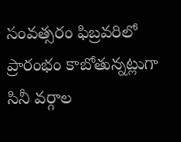సంవత్సరం ఫిబ్రవరిలో ప్రారంభం కాబోతున్నట్లుగా సినీ వర్గాల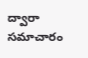ద్వారా సమాచారం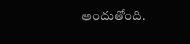అందుతోంది.